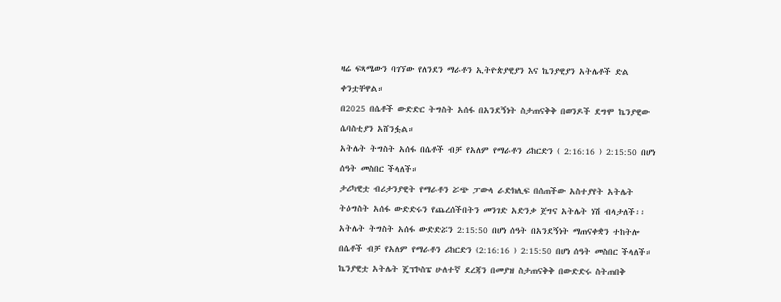ዛሬ ፍጻሜውን ባገኘው የለንደን ማራቶን ኢትዮጵያዊያን እና ኬንያዊያን አትሌቶች ድል ቀንቷቸዋል።
በ2025 በሴቶች ውድድር ትግስት አሰፋ በአንደኝነት ስታጠናቅቅ በወንዶች ደግሞ ኬንያዊው ሴባስቲያን አሸንፏል።
አትሌት ትግስት አሰፋ በሴቶች ብቻ የአለም የማራቶን ሪከርድን ( 2:16:16 ) 2:15:50 በሆነ ሰዓት መስበር ችላለች።
ታሪካዊቷ ብሪታንያዊት የማራቶን ሯጭ ፓውላ ራድክሊፍ በሰጠችው አስተያየት አትሌት ትዕግስት አሰፋ ውድድሩን የጨረሰችበትን መንገድ አድንቃ ጀግና አትሌት ነሽ ብላታለች፡፡
አትሌት ትግስት አሰፋ ውድድሯን 2:15:50 በሆነ ሰዓት በአንደኝነት ማጠናቀቋን ተከትሎ በሴቶች ብቻ የአለም የማራቶን ሪከርድን (2:16:16 ) 2:15:50 በሆነ ሰዓት መስበር ችላለች።
ኬንያዊቷ አትሌት ጄፕኮስፔ ሁለተኛ ደረጃን በመያዝ ስታጠናቅቅ በውድድሩ ስትጠበቅ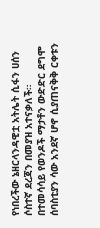የነበረችው ኔዘርላንዳዊቷ አትሌት ሲፋን ሀሰን ሶስተኛ ደረጃን በመያዝ አተናቃለች።
በተመሳሳይ የወንዶች ማታቶን ውድድር ደግሞ ሰባስቲያን ሳው አንደኛ ሆኖ ሲያጠናቅቅ ርቀቱን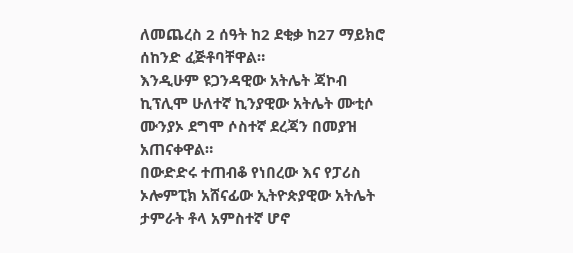ለመጨረስ 2 ሰዓት ከ2 ደቂቃ ከ27 ማይክሮ ሰከንድ ፈጅቶባቸዋል።
እንዲሁም ዩጋንዳዊው አትሌት ጃኮብ ኪፕሊሞ ሁለተኛ ኪንያዊው አትሌት ሙቲሶ ሙንያኦ ደግሞ ሶስተኛ ደረጃን በመያዝ አጠናቀዋል።
በውድድሩ ተጠብቆ የነበረው እና የፓሪስ ኦሎምፒክ አሸናፊው ኢትዮጵያዊው አትሌት ታምራት ቶላ አምስተኛ ሆኖ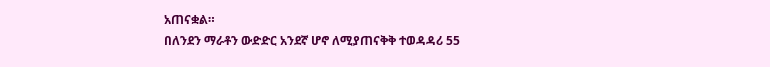አጠናቋል።
በለንደን ማራቶን ውድድር አንደኛ ሆኖ ለሚያጠናቅቅ ተወዳዳሪ 55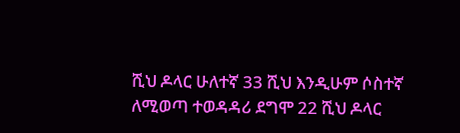ሺህ ዶላር ሁለተኛ 33 ሺህ እንዲሁም ሶስተኛ ለሚወጣ ተወዳዳሪ ደግሞ 22 ሺህ ዶላር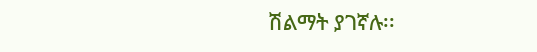ሽልማት ያገኛሉ፡፡